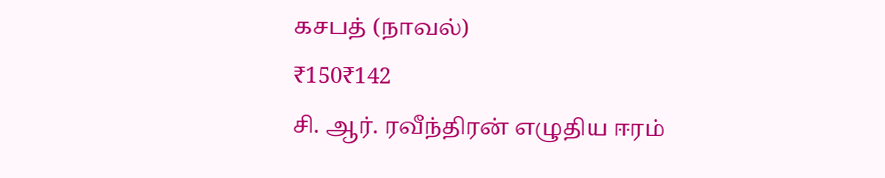கசபத் (நாவல்)
₹150₹142
சி. ஆர். ரவீந்திரன் எழுதிய ஈரம்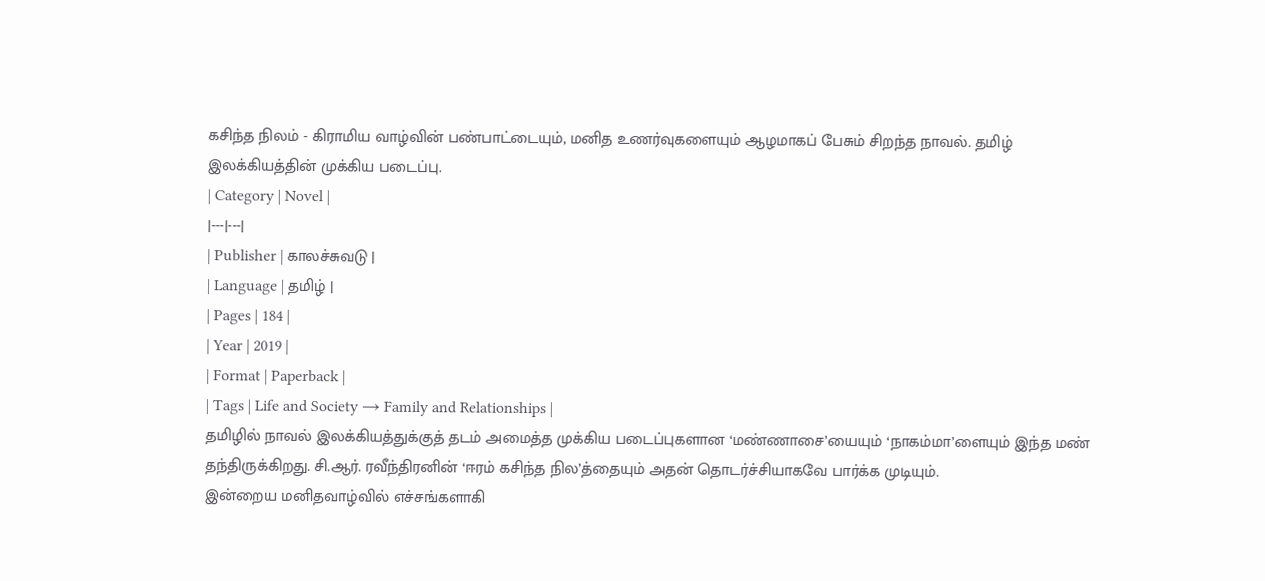கசிந்த நிலம் - கிராமிய வாழ்வின் பண்பாட்டையும், மனித உணர்வுகளையும் ஆழமாகப் பேசும் சிறந்த நாவல். தமிழ் இலக்கியத்தின் முக்கிய படைப்பு.
| Category | Novel |
|---|---|
| Publisher | காலச்சுவடு |
| Language | தமிழ் |
| Pages | 184 |
| Year | 2019 |
| Format | Paperback |
| Tags | Life and Society → Family and Relationships |
தமிழில் நாவல் இலக்கியத்துக்குத் தடம் அமைத்த முக்கிய படைப்புகளான ‘மண்ணாசை’யையும் ‘நாகம்மா’ளையும் இந்த மண் தந்திருக்கிறது. சி.ஆர். ரவீந்திரனின் ‘ஈரம் கசிந்த நில’த்தையும் அதன் தொடர்ச்சியாகவே பார்க்க முடியும்.
இன்றைய மனிதவாழ்வில் எச்சங்களாகி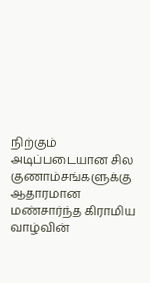நிற்கும் அடிப்படையான சில குணாம்சங்களுக்கு ஆதாரமான மண்சார்ந்த கிராமிய வாழ்வின்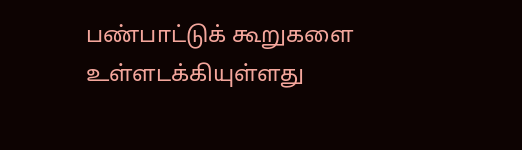பண்பாட்டுக் கூறுகளை உள்ளடக்கியுள்ளது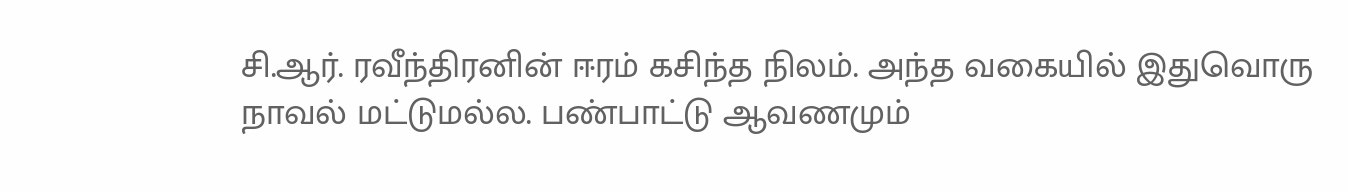சி.ஆர். ரவீந்திரனின் ஈரம் கசிந்த நிலம். அந்த வகையில் இதுவொரு நாவல் மட்டுமல்ல. பண்பாட்டு ஆவணமும்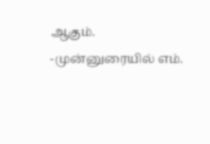ஆகும்.
-முன்னுரையில் எம்.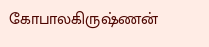கோபாலகிருஷ்ணன்